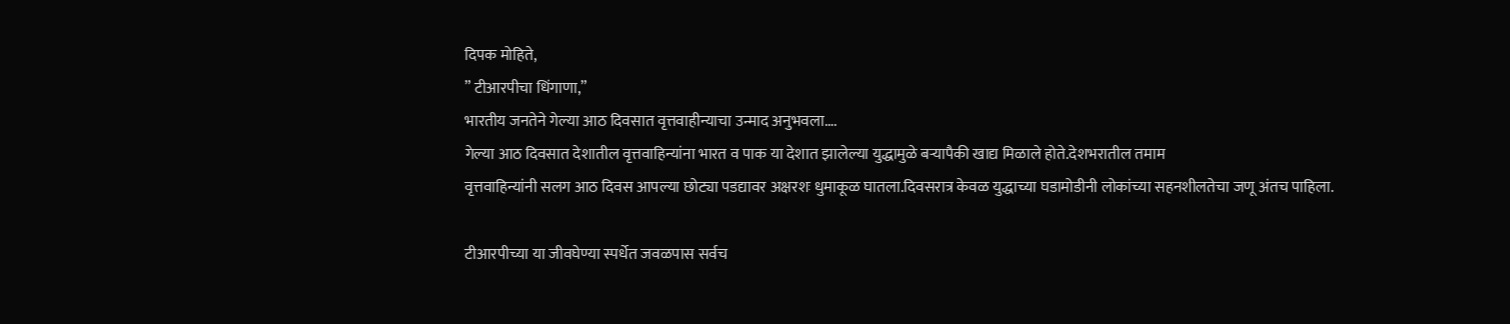दिपक मोहिते,
” टीआरपीचा धिंगाणा,”
भारतीय जनतेने गेल्या आठ दिवसात वृत्तवाहीन्याचा उन्माद अनुभवला….
गेल्या आठ दिवसात देशातील वृत्तवाहिन्यांना भारत व पाक या देशात झालेल्या युद्धामुळे बऱ्यापैकी खाद्य मिळाले होते.देशभरातील तमाम
वृत्तवाहिन्यांनी सलग आठ दिवस आपल्या छोट्या पडद्यावर अक्षरशः धुमाकूळ घातला.दिवसरात्र केवळ युद्धाच्या घडामोडीनी लोकांच्या सहनशीलतेचा जणू अंतच पाहिला.

टीआरपीच्या या जीवघेण्या स्पर्धेत जवळपास सर्वच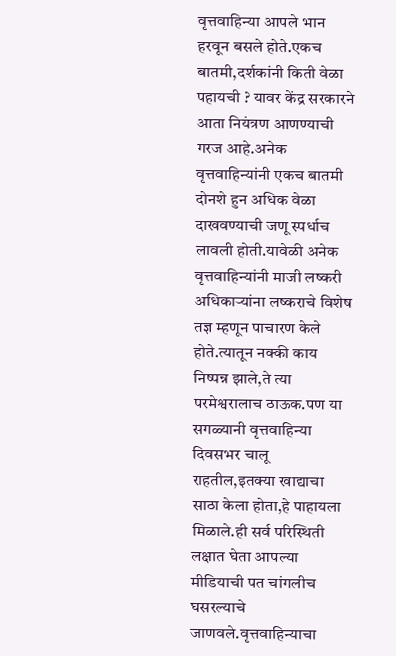वृत्तवाहिन्या आपले भान हरवून बसले होते.एकच बातमी,दर्शकांनी किती वेळा पहायची ? यावर केंद्र सरकारने आता नियंत्रण आणण्याची गरज आहे.अनेक वृत्तवाहिन्यांनी एकच बातमी दोनशे हुन अधिक वेळा दाखवण्याची जणू स्पर्धाच लावली होती.यावेळी अनेक वृत्तवाहिन्यांनी माजी लष्करी अधिकाऱ्यांना लष्कराचे विशेष तज्ञ म्हणून पाचारण केले होते.त्यातून नक्की काय निष्पन्न झाले,ते त्या परमेश्वरालाच ठाऊक.पण या सगळ्यानी वृत्तवाहिन्या दिवसभर चालू राहतील,इतक्या खाद्याचा साठा केला होता,हे पाहायला मिळाले.ही सर्व परिस्थिती लक्षात घेता आपल्या मीडियाची पत चांगलीच घसरल्याचे जाणवले.वृत्तवाहिन्याचा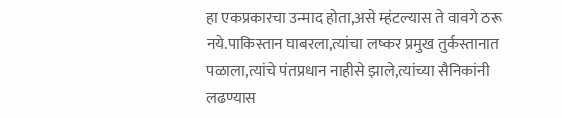हा एकप्रकारचा उन्माद होता,असे म्हंटल्यास ते वावगे ठरू नये.पाकिस्तान घाबरला,त्यांचा लष्कर प्रमुख तुर्कस्तानात पळाला,त्यांचे पंतप्रधान नाहीसे झाले,त्यांच्या सैनिकांनी लढण्यास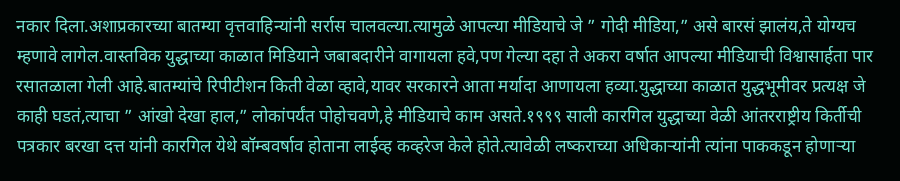नकार दिला.अशाप्रकारच्या बातम्या वृत्तवाहिन्यांनी सर्रास चालवल्या.त्यामुळे आपल्या मीडियाचे जे ” गोदी मीडिया,” असे बारसं झालंय,ते योग्यच म्हणावे लागेल.वास्तविक युद्धाच्या काळात मिडियाने जबाबदारीने वागायला हवे,पण गेल्या दहा ते अकरा वर्षात आपल्या मीडियाची विश्वासार्हता पार रसातळाला गेली आहे.बातम्यांचे रिपीटीशन किती वेळा व्हावे,यावर सरकारने आता मर्यादा आणायला हव्या.युद्धाच्या काळात युद्धभूमीवर प्रत्यक्ष जे काही घडतं,त्याचा ” आंखो देखा हाल,” लोकांपर्यंत पोहोचवणे,हे मीडियाचे काम असते.१९९९ साली कारगिल युद्धाच्या वेळी आंतरराष्ट्रीय किर्तीची पत्रकार बरखा दत्त यांनी कारगिल येथे बॉम्बवर्षाव होताना लाईव्ह कव्हरेज केले होते.त्यावेळी लष्कराच्या अधिकाऱ्यांनी त्यांना पाककडून होणाऱ्या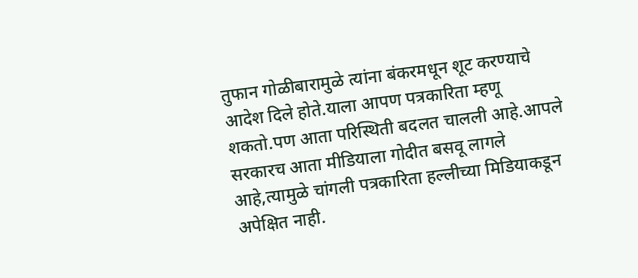तुफान गोळीबारामुळे त्यांना बंकरमधून शूट करण्याचे आदेश दिले होते.याला आपण पत्रकारिता म्हणू शकतो.पण आता परिस्थिती बदलत चालली आहे.आपले सरकारच आता मीडियाला गोदीत बसवू लागले आहे,त्यामुळे चांगली पत्रकारिता हल्लीच्या मिडियाकडून अपेक्षित नाही.